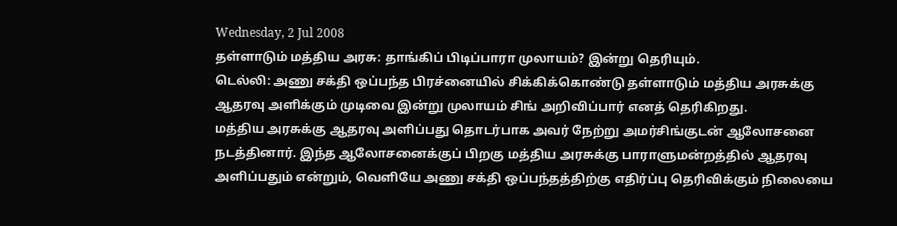Wednesday, 2 Jul 2008
தள்ளாடும் மத்திய அரசு: தாங்கிப் பிடிப்பாரா முலாயம்? இன்று தெரியும்.
டெல்லி: அணு சக்தி ஒப்பந்த பிரச்னையில் சிக்கிக்கொண்டு தள்ளாடும் மத்திய அரசுக்கு ஆதரவு அளிக்கும் முடிவை இன்று முலாயம் சிங் அறிவிப்பார் எனத் தெரிகிறது.
மத்திய அரசுக்கு ஆதரவு அளிப்பது தொடர்பாக அவர் நேற்று அமர்சிங்குடன் ஆலோசனை நடத்தினார். இந்த ஆலோசனைக்குப் பிறகு மத்திய அரசுக்கு பாராளுமன்றத்தில் ஆதரவு அளிப்பதும் என்றும், வெளியே அணு சக்தி ஒப்பந்தத்திற்கு எதிர்ப்பு தெரிவிக்கும் நிலையை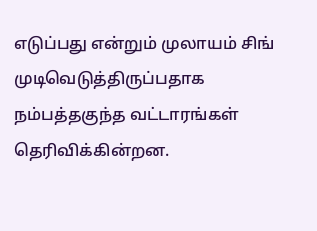எடுப்பது என்றும் முலாயம் சிங் முடிவெடுத்திருப்பதாக நம்பத்தகுந்த வட்டாரங்கள் தெரிவிக்கின்றன.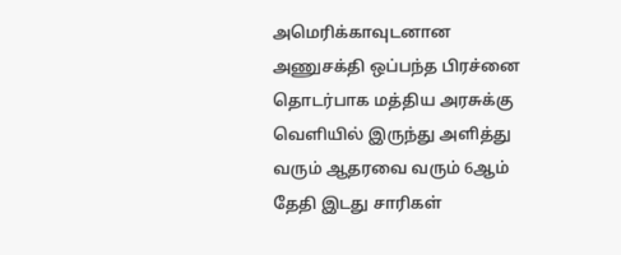அமெரிக்காவுடனான அணுசக்தி ஒப்பந்த பிரச்னை தொடர்பாக மத்திய அரசுக்கு வெளியில் இருந்து அளித்து வரும் ஆதரவை வரும் 6ஆம் தேதி இடது சாரிகள்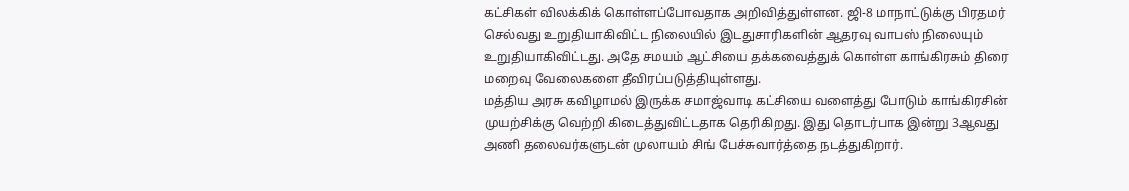கட்சிகள் விலக்கிக் கொள்ளப்போவதாக அறிவித்துள்ளன. ஜி-8 மாநாட்டுக்கு பிரதமர் செல்வது உறுதியாகிவிட்ட நிலையில் இடதுசாரிகளின் ஆதரவு வாபஸ் நிலையும் உறுதியாகிவிட்டது. அதே சமயம் ஆட்சியை தக்கவைத்துக் கொள்ள காங்கிரசும் திரை மறைவு வேலைகளை தீவிரப்படுத்தியுள்ளது.
மத்திய அரசு கவிழாமல் இருக்க சமாஜ்வாடி கட்சியை வளைத்து போடும் காங்கிரசின் முயற்சிக்கு வெற்றி கிடைத்துவிட்டதாக தெரிகிறது. இது தொடர்பாக இன்று 3ஆவது அணி தலைவர்களுடன் முலாயம் சிங் பேச்சுவார்த்தை நடத்துகிறார்.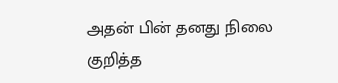அதன் பின் தனது நிலை குறித்த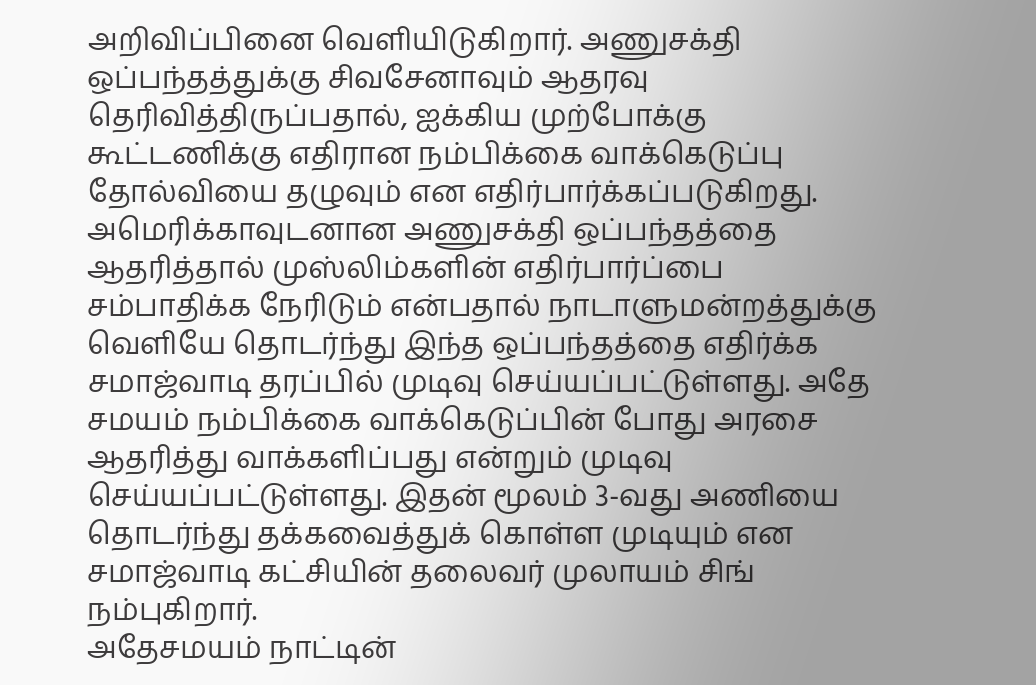அறிவிப்பினை வெளியிடுகிறார். அணுசக்தி ஒப்பந்தத்துக்கு சிவசேனாவும் ஆதரவு தெரிவித்திருப்பதால், ஐக்கிய முற்போக்கு கூட்டணிக்கு எதிரான நம்பிக்கை வாக்கெடுப்பு தோல்வியை தழுவும் என எதிர்பார்க்கப்படுகிறது.
அமெரிக்காவுடனான அணுசக்தி ஒப்பந்தத்தை ஆதரித்தால் முஸ்லிம்களின் எதிர்பார்ப்பை சம்பாதிக்க நேரிடும் என்பதால் நாடாளுமன்றத்துக்கு வெளியே தொடர்ந்து இந்த ஒப்பந்தத்தை எதிர்க்க சமாஜ்வாடி தரப்பில் முடிவு செய்யப்பட்டுள்ளது. அதே சமயம் நம்பிக்கை வாக்கெடுப்பின் போது அரசை ஆதரித்து வாக்களிப்பது என்றும் முடிவு செய்யப்பட்டுள்ளது. இதன் மூலம் 3-வது அணியை தொடர்ந்து தக்கவைத்துக் கொள்ள முடியும் என சமாஜ்வாடி கட்சியின் தலைவர் முலாயம் சிங் நம்புகிறார்.
அதேசமயம் நாட்டின்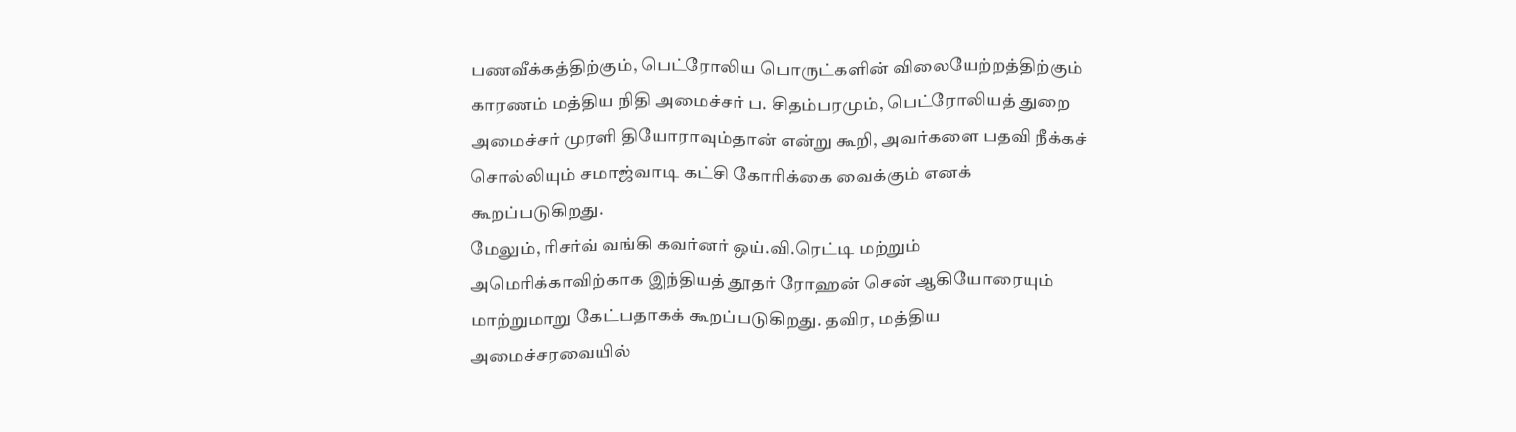பணவீக்கத்திற்கும், பெட்ரோலிய பொருட்களின் விலையேற்றத்திற்கும் காரணம் மத்திய நிதி அமைச்சர் ப. சிதம்பரமும், பெட்ரோலியத் துறை அமைச்சர் முரளி தியோராவும்தான் என்று கூறி, அவர்களை பதவி நீக்கச் சொல்லியும் சமாஜ்வாடி கட்சி கோரிக்கை வைக்கும் எனக் கூறப்படுகிறது.
மேலும், ரிசர்வ் வங்கி கவர்னர் ஒய்.வி.ரெட்டி மற்றும் அமெரிக்காவிற்காக இந்தியத் தூதர் ரோஹன் சென் ஆகியோரையும் மாற்றுமாறு கேட்பதாகக் கூறப்படுகிறது. தவிர, மத்திய அமைச்சரவையில்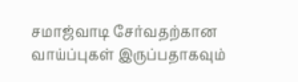சமாஜ்வாடி சேர்வதற்கான வாய்ப்புகள் இருப்பதாகவும்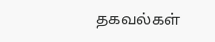தகவல்கள்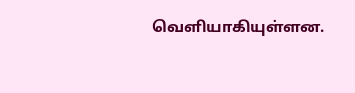வெளியாகியுள்ளன.